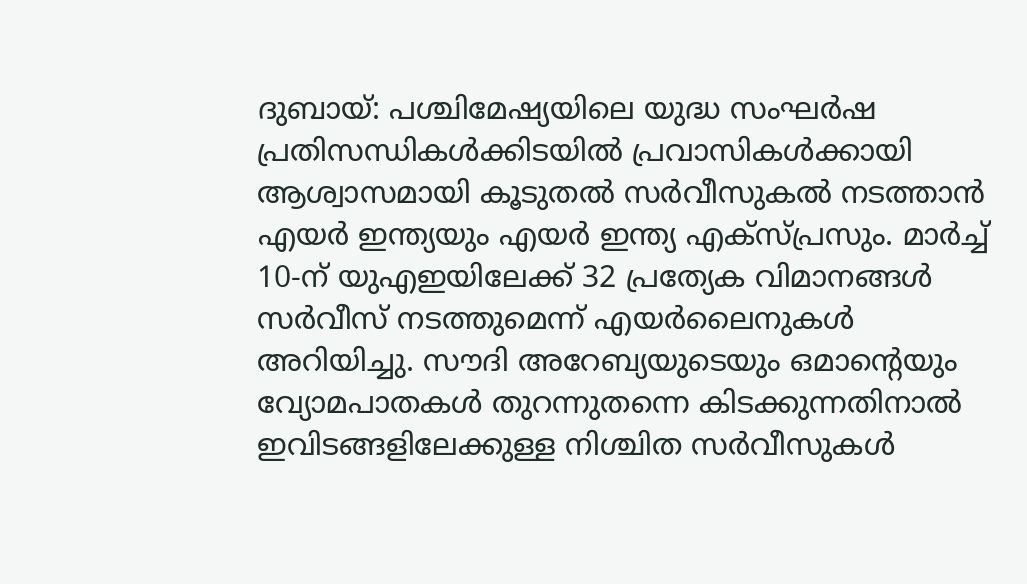ദുബായ്: പശ്ചിമേഷ്യയിലെ യുദ്ധ സംഘർഷ പ്രതിസന്ധികൾക്കിടയിൽ പ്രവാസികൾക്കായി ആശ്വാസമായി കൂടുതൽ സർവീസുകൽ നടത്താൻ എയർ ഇന്ത്യയും എയർ ഇന്ത്യ എക്സ്പ്രസും. മാർച്ച് 10-ന് യുഎഇയിലേക്ക് 32 പ്രത്യേക വിമാനങ്ങൾ സർവീസ് നടത്തുമെന്ന് എയർലൈനുകൾ അറിയിച്ചു. സൗദി അറേബ്യയുടെയും ഒമാന്റെയും വ്യോമപാതകൾ തുറന്നുതന്നെ കിടക്കുന്നതിനാൽ ഇവിടങ്ങളിലേക്കുള്ള നിശ്ചിത സർവീസുകൾ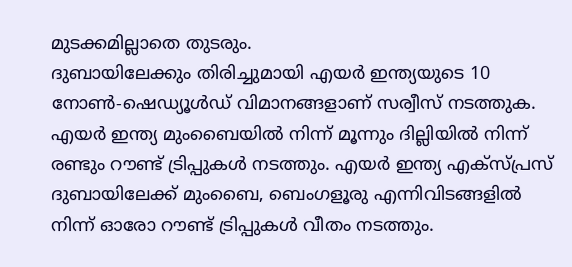മുടക്കമില്ലാതെ തുടരും.
ദുബായിലേക്കും തിരിച്ചുമായി എയർ ഇന്ത്യയുടെ 10 നോൺ-ഷെഡ്യൂൾഡ് വിമാനങ്ങളാണ് സര്വീസ് നടത്തുക. എയർ ഇന്ത്യ മുംബൈയിൽ നിന്ന് മൂന്നും ദില്ലിയിൽ നിന്ന് രണ്ടും റൗണ്ട് ട്രിപ്പുകൾ നടത്തും. എയർ ഇന്ത്യ എക്സ്പ്രസ് ദുബായിലേക്ക് മുംബൈ, ബെംഗളൂരു എന്നിവിടങ്ങളിൽ നിന്ന് ഓരോ റൗണ്ട് ട്രിപ്പുകൾ വീതം നടത്തും.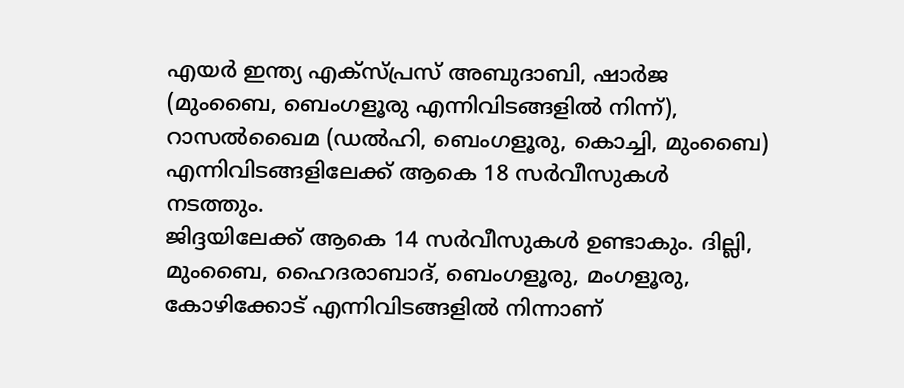എയർ ഇന്ത്യ എക്സ്പ്രസ് അബുദാബി, ഷാർജ (മുംബൈ, ബെംഗളൂരു എന്നിവിടങ്ങളിൽ നിന്ന്), റാസൽഖൈമ (ഡൽഹി, ബെംഗളൂരു, കൊച്ചി, മുംബൈ) എന്നിവിടങ്ങളിലേക്ക് ആകെ 18 സർവീസുകൾ നടത്തും.
ജിദ്ദയിലേക്ക് ആകെ 14 സർവീസുകൾ ഉണ്ടാകും. ദില്ലി, മുംബൈ, ഹൈദരാബാദ്, ബെംഗളൂരു, മംഗളൂരു, കോഴിക്കോട് എന്നിവിടങ്ങളിൽ നിന്നാണ്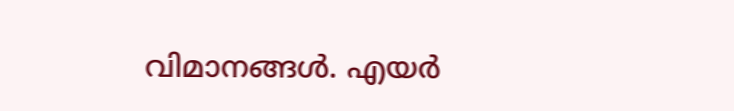വിമാനങ്ങൾ. എയർ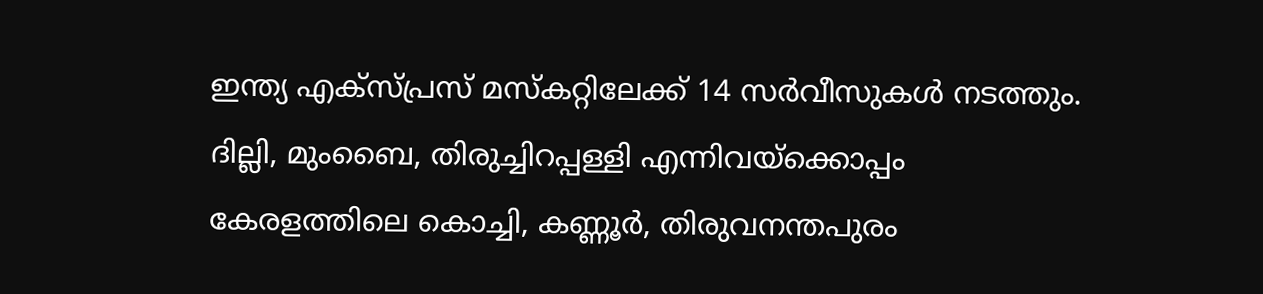ഇന്ത്യ എക്സ്പ്രസ് മസ്കറ്റിലേക്ക് 14 സർവീസുകൾ നടത്തും. ദില്ലി, മുംബൈ, തിരുച്ചിറപ്പള്ളി എന്നിവയ്ക്കൊപ്പം കേരളത്തിലെ കൊച്ചി, കണ്ണൂർ, തിരുവനന്തപുരം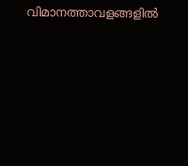വിമാനത്താവളങ്ങളിൽ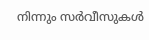നിന്നും സർവീസുകൾ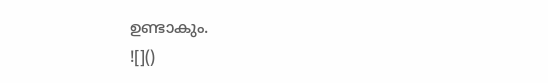ഉണ്ടാകും.
![]()